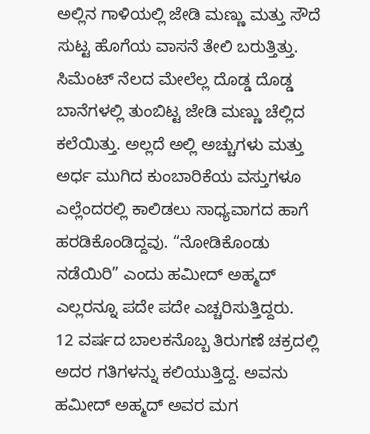ಅಲ್ಲಿನ ಗಾಳಿಯಲ್ಲಿ ಜೇಡಿ ಮಣ್ಣು ಮತ್ತು ಸೌದೆ ಸುಟ್ಟ ಹೊಗೆಯ ವಾಸನೆ ತೇಲಿ ಬರುತ್ತಿತ್ತು. ಸಿಮೆಂಟ್ ನೆಲದ ಮೇಲೆಲ್ಲ ದೊಡ್ಡ ದೊಡ್ಡ ಬಾನೆಗಳಲ್ಲಿ ತುಂಬಿಟ್ಟ ಜೇಡಿ ಮಣ್ಣು ಚೆಲ್ಲಿದ ಕಲೆಯಿತ್ತು. ಅಲ್ಲದೆ ಅಲ್ಲಿ ಅಚ್ಚುಗಳು ಮತ್ತು ಅರ್ಧ ಮುಗಿದ ಕುಂಬಾರಿಕೆಯ ವಸ್ತುಗಳೂ ಎಲ್ಲೆಂದರಲ್ಲಿ ಕಾಲಿಡಲು ಸಾಧ್ಯವಾಗದ ಹಾಗೆ ಹರಡಿಕೊಂಡಿದ್ದವು. “ನೋಡಿಕೊಂಡು ನಡೆಯಿರಿ” ಎಂದು ಹಮೀದ್ ಅಹ್ಮದ್ ಎಲ್ಲರನ್ನೂ ಪದೇ ಪದೇ ಎಚ್ಚರಿಸುತ್ತಿದ್ದರು.
12 ವರ್ಷದ ಬಾಲಕನೊಬ್ಬ ತಿರುಗಣೆ ಚಕ್ರದಲ್ಲಿ ಅದರ ಗತಿಗಳನ್ನು ಕಲಿಯುತ್ತಿದ್ದ. ಅವನು ಹಮೀದ್ ಅಹ್ಮದ್ ಅವರ ಮಗ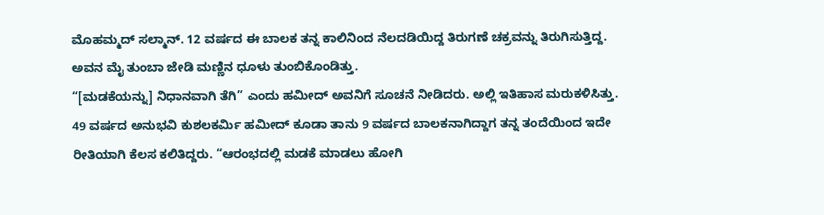ಮೊಹಮ್ಮದ್ ಸಲ್ಮಾನ್. 12 ವರ್ಷದ ಈ ಬಾಲಕ ತನ್ನ ಕಾಲಿನಿಂದ ನೆಲದಡಿಯಿದ್ದ ತಿರುಗಣೆ ಚಕ್ರವನ್ನು ತಿರುಗಿಸುತ್ತಿದ್ದ. ಅವನ ಮೈ ತುಂಬಾ ಜೇಡಿ ಮಣ್ಣಿನ ಧೂಳು ತುಂಬಿಕೊಂಡಿತ್ತು.
“[ಮಡಕೆಯನ್ನು] ನಿಧಾನವಾಗಿ ತೆಗಿ” ಎಂದು ಹಮೀದ್ ಅವನಿಗೆ ಸೂಚನೆ ನೀಡಿದರು. ಅಲ್ಲಿ ಇತಿಹಾಸ ಮರುಕಳಿಸಿತ್ತು. 49 ವರ್ಷದ ಅನುಭವಿ ಕುಶಲಕರ್ಮಿ ಹಮೀದ್ ಕೂಡಾ ತಾನು 9 ವರ್ಷದ ಬಾಲಕನಾಗಿದ್ದಾಗ ತನ್ನ ತಂದೆಯಿಂದ ಇದೇ ರೀತಿಯಾಗಿ ಕೆಲಸ ಕಲಿತಿದ್ದರು. “ಆರಂಭದಲ್ಲಿ ಮಡಕೆ ಮಾಡಲು ಹೋಗಿ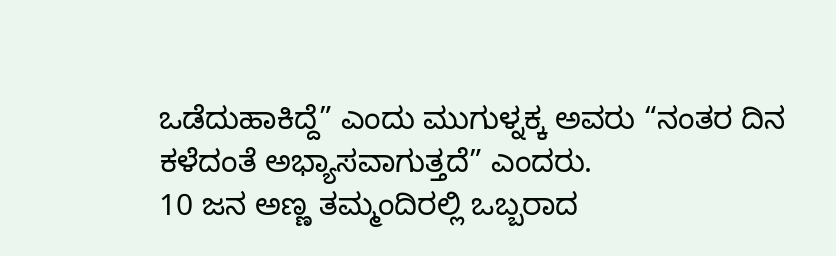ಒಡೆದುಹಾಕಿದ್ದೆ” ಎಂದು ಮುಗುಳ್ನಕ್ಕ ಅವರು “ನಂತರ ದಿನ ಕಳೆದಂತೆ ಅಭ್ಯಾಸವಾಗುತ್ತದೆ” ಎಂದರು.
10 ಜನ ಅಣ್ಣ ತಮ್ಮಂದಿರಲ್ಲಿ ಒಬ್ಬರಾದ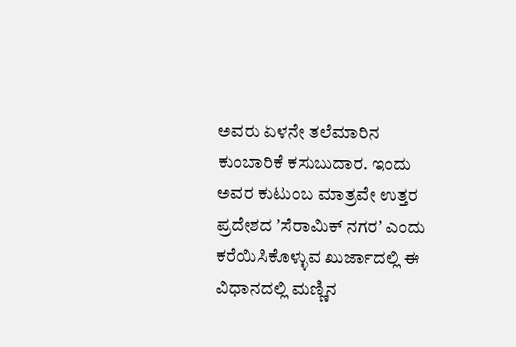ಅವರು ಏಳನೇ ತಲೆಮಾರಿನ ಕುಂಬಾರಿಕೆ ಕಸುಬುದಾರ. ಇಂದು ಅವರ ಕುಟುಂಬ ಮಾತ್ರವೇ ಉತ್ತರ ಪ್ರದೇಶದ ʼಸೆರಾಮಿಕ್ ನಗರʼ ಎಂದು ಕರೆಯಿಸಿಕೊಳ್ಳುವ ಖುರ್ಜಾದಲ್ಲಿ ಈ ವಿಧಾನದಲ್ಲಿ ಮಣ್ಣಿನ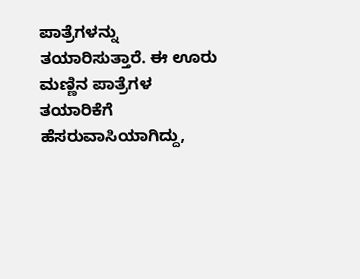ಪಾತ್ರೆಗಳನ್ನು ತಯಾರಿಸುತ್ತಾರೆ. ಈ ಊರು ಮಣ್ಣಿನ ಪಾತ್ರೆಗಳ ತಯಾರಿಕೆಗೆ ಹೆಸರುವಾಸಿಯಾಗಿದ್ದು,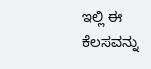ಇಲ್ಲಿ ಈ ಕೆಲಸವನ್ನು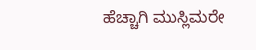ಹೆಚ್ಚಾಗಿ ಮುಸ್ಲಿಮರೇ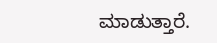ಮಾಡುತ್ತಾರೆ.